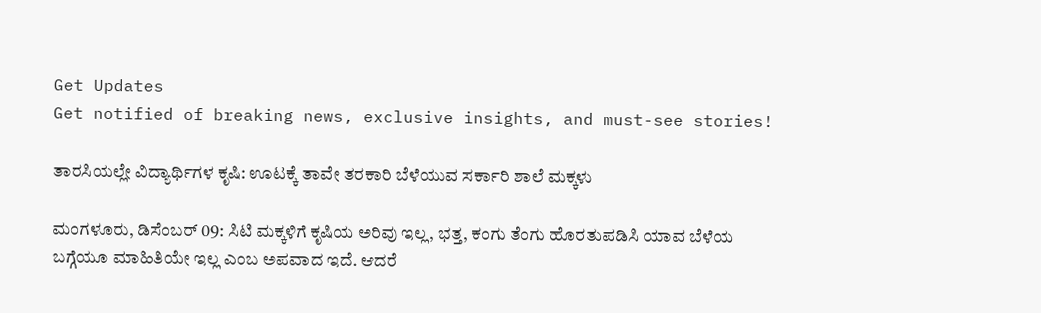Get Updates
Get notified of breaking news, exclusive insights, and must-see stories!

ತಾರಸಿಯಲ್ಲೇ ವಿದ್ಯಾರ್ಥಿಗಳ ಕೃಷಿ: ಊಟಕ್ಕೆ ತಾವೇ ತರಕಾರಿ ಬೆಳೆಯುವ ಸರ್ಕಾರಿ ಶಾಲೆ ಮಕ್ಕಳು

ಮಂಗಳೂರು, ಡಿಸೆಂಬರ್‌ 09: ಸಿಟಿ ಮಕ್ಕಳಿಗೆ ಕೃಷಿಯ ಅರಿವು ಇಲ್ಲ, ಭತ್ತ, ಕಂಗು ತೆಂಗು ಹೊರತುಪಡಿಸಿ ಯಾವ ಬೆಳೆಯ ಬಗ್ಗೆಯೂ ಮಾಹಿತಿಯೇ ಇಲ್ಲ ಎಂಬ ಅಪವಾದ ಇದೆ. ಆದರೆ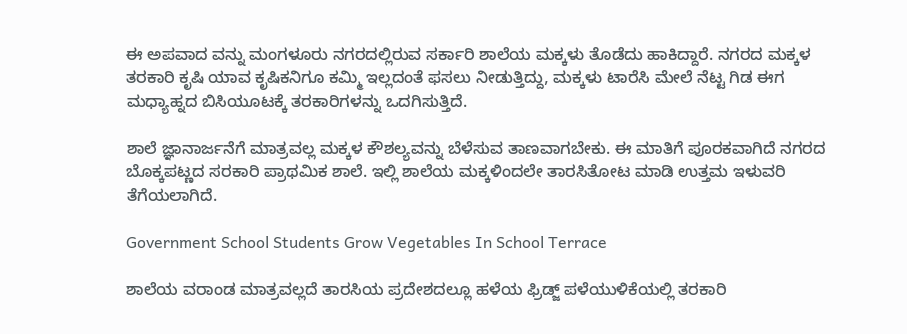ಈ ಅಪವಾದ ವನ್ನು ಮಂಗಳೂರು ನಗರದಲ್ಲಿರುವ ಸರ್ಕಾರಿ ಶಾಲೆಯ ಮಕ್ಕಳು ತೊಡೆದು ಹಾಕಿದ್ದಾರೆ. ನಗರದ ಮಕ್ಕಳ ತರಕಾರಿ ಕೃಷಿ ಯಾವ ಕೃಷಿಕನಿಗೂ ಕಮ್ಮಿ ಇಲ್ಲದಂತೆ ಫಸಲು ನೀಡುತ್ತಿದ್ದು, ಮಕ್ಕಳು ಟಾರೆಸಿ ಮೇಲೆ ನೆಟ್ಟ ಗಿಡ ಈಗ ಮಧ್ಯಾಹ್ನದ ಬಿಸಿಯೂಟಕ್ಕೆ ತರಕಾರಿಗಳನ್ನು ಒದಗಿಸುತ್ತಿದೆ.

ಶಾಲೆ ಜ್ಞಾನಾರ್ಜನೆಗೆ ಮಾತ್ರವಲ್ಲ ಮಕ್ಕಳ ಕೌಶಲ್ಯವನ್ನು ಬೆಳೆಸುವ ತಾಣವಾಗಬೇಕು. ಈ ಮಾತಿಗೆ ಪೂರಕವಾಗಿದೆ ನಗರದ ಬೊಕ್ಕಪಟ್ಣದ ಸರಕಾರಿ ಪ್ರಾಥಮಿಕ ಶಾಲೆ. ಇಲ್ಲಿ ಶಾಲೆಯ ಮಕ್ಕಳಿಂದಲೇ ತಾರಸಿತೋಟ ಮಾಡಿ ಉತ್ತಮ ಇಳುವರಿ ತೆಗೆಯಲಾಗಿದೆ.

Government School Students Grow Vegetables In School Terrace

ಶಾಲೆಯ ವರಾಂಡ ಮಾತ್ರವಲ್ಲದೆ ತಾರಸಿಯ ಪ್ರದೇಶದಲ್ಲೂ ಹಳೆಯ ಫ್ರಿಡ್ಜ್ ಪಳೆಯುಳಿಕೆಯಲ್ಲಿ ತರಕಾರಿ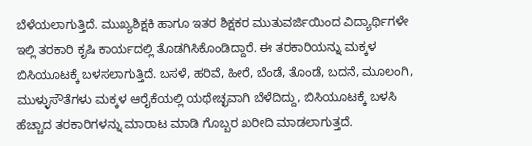ಬೆಳೆಯಲಾಗುತ್ತಿದೆ. ಮುಖ್ಯಶಿಕ್ಷಕಿ ಹಾಗೂ ಇತರ ಶಿಕ್ಷಕರ ಮುತುವರ್ಜಿಯಿಂದ ವಿದ್ಯಾರ್ಥಿಗಳೇ ಇಲ್ಲಿ ತರಕಾರಿ ಕೃಷಿ ಕಾರ್ಯದಲ್ಲಿ ತೊಡಗಿಸಿಕೊಂಡಿದ್ದಾರೆ. ಈ ತರಕಾರಿಯನ್ನು ಮಕ್ಕಳ ಬಿಸಿಯೂಟಕ್ಕೆ ಬಳಸಲಾಗುತ್ತಿದೆ‌. ಬಸಳೆ, ಹರಿವೆ, ಹೀರೆ, ಬೆಂಡೆ, ತೊಂಡೆ, ಬದನೆ, ಮೂಲಂಗಿ, ಮುಳ್ಳುಸೌತೆಗಳು ಮಕ್ಕಳ ಆರೈಕೆಯಲ್ಲಿ ಯಥೇಚ್ಛವಾಗಿ ಬೆಳೆದಿದ್ದು, ಬಿಸಿಯೂಟಕ್ಕೆ ಬಳಸಿ ಹೆಚ್ಚಾದ ತರಕಾರಿಗಳನ್ನು ಮಾರಾಟ ಮಾಡಿ ಗೊಬ್ಬರ ಖರೀದಿ ಮಾಡಲಾಗುತ್ತದೆ.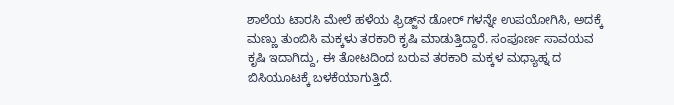ಶಾಲೆಯ ಟಾರಸಿ ಮೇಲೆ ಹಳೆಯ ಫ್ರಿಡ್ಜ್‌ನ ಡೋರ್ ಗಳನ್ನೇ ಉಪಯೋಗಿಸಿ, ಅದಕ್ಕೆ ಮಣ್ಣು ತುಂಬಿಸಿ ಮಕ್ಕಳು ತರಕಾರಿ ಕೃಷಿ ಮಾಡುತ್ತಿದ್ದಾರೆ. ಸಂಪೂರ್ಣ ಸಾವಯವ ಕೃಷಿ ಇದಾಗಿದ್ದು, ಈ ತೋಟದಿಂದ ಬರುವ ತರಕಾರಿ ಮಕ್ಕಳ ಮಧ್ಯಾಹ್ನ ದ ಬಿಸಿಯೂಟಕ್ಕೆ ಬಳಕೆಯಾಗುತ್ತಿದೆ.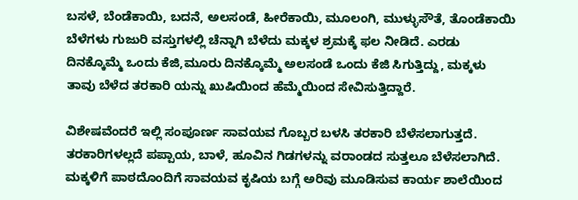ಬಸಳೆ, ಬೆಂಡೆಕಾಯಿ, ಬದನೆ, ಅಲಸಂಡೆ, ಹೀರೆಕಾಯಿ, ಮೂಲಂಗಿ, ಮುಳ್ಳುಸೌತೆ, ತೊಂಡೆಕಾಯಿ ಬೆಳೆಗಳು ಗುಜುರಿ ವಸ್ತುಗಳಲ್ಲಿ ಚೆನ್ನಾಗಿ ಬೆಳೆದು ಮಕ್ಕಳ ಶ್ರಮಕ್ಕೆ ಫಲ ನೀಡಿದೆ. ಎರಡು ದಿನಕ್ಕೊಮ್ಮೆ ಒಂದು ಕೆಜಿ,ಮೂರು ದಿನಕ್ಕೊಮ್ಮೆ ಅಲಸಂಡೆ ಒಂದು ಕೆಜಿ ಸಿಗುತ್ತಿದ್ದು, ಮಕ್ಕಳು ತಾವು ಬೆಳೆದ ತರಕಾರಿ ಯನ್ನು ಖುಷಿಯಿಂದ ಹೆಮ್ಮೆಯಿಂದ ಸೇವಿಸುತ್ತಿದ್ದಾರೆ.

ವಿಶೇಷವೆಂದರೆ ಇಲ್ಲಿ ಸಂಪೂರ್ಣ ಸಾವಯವ ಗೊಬ್ಬರ ಬಳಸಿ ತರಕಾರಿ ಬೆಳೆಸಲಾಗುತ್ತದೆ. ತರಕಾರಿಗಳಲ್ಲದೆ ಪಪ್ಪಾಯ, ಬಾಳೆ, ಹೂವಿನ ಗಿಡಗಳನ್ನು ವರಾಂಡದ ಸುತ್ತಲೂ ಬೆಳೆಸಲಾಗಿದೆ. ಮಕ್ಕಳಿಗೆ ಪಾಠದೊಂದಿಗೆ ಸಾವಯವ ಕೃಷಿಯ ಬಗ್ಗೆ ಅರಿವು ಮೂಡಿಸುವ ಕಾರ್ಯ ಶಾಲೆಯಿಂದ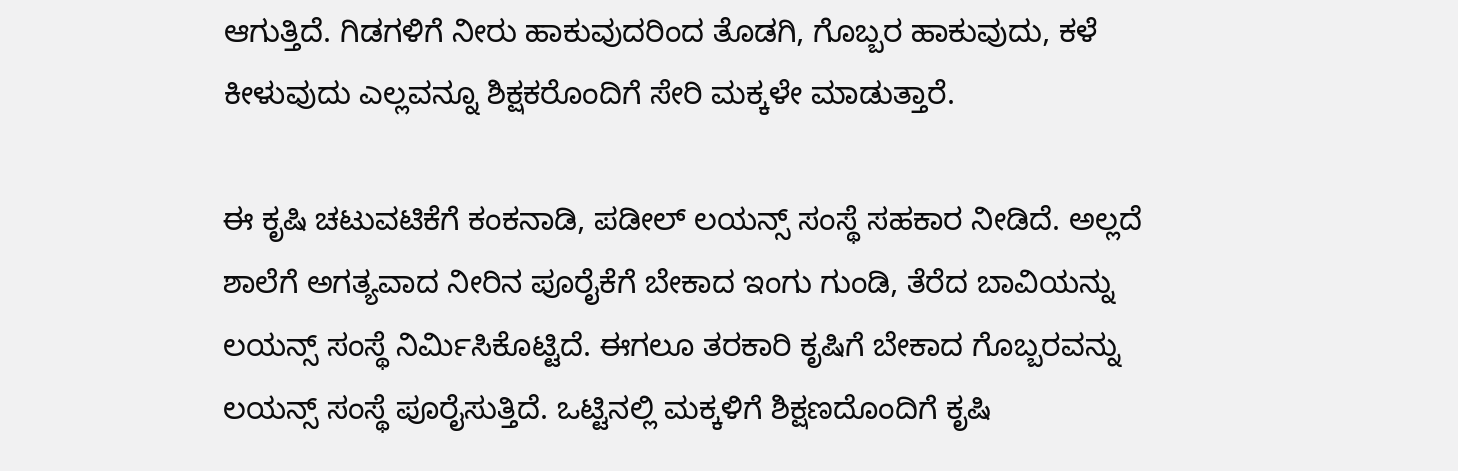ಆಗುತ್ತಿದೆ. ಗಿಡಗಳಿಗೆ ನೀರು ಹಾಕುವುದರಿಂದ ತೊಡಗಿ, ಗೊಬ್ಬರ ಹಾಕುವುದು, ಕಳೆ ಕೀಳುವುದು ಎಲ್ಲವನ್ನೂ ಶಿಕ್ಷಕರೊಂದಿಗೆ ಸೇರಿ ಮಕ್ಕಳೇ ಮಾಡುತ್ತಾರೆ.

ಈ ಕೃಷಿ ಚಟುವಟಿಕೆಗೆ ಕಂಕನಾಡಿ, ಪಡೀಲ್ ಲಯನ್ಸ್ ಸಂಸ್ಥೆ ಸಹಕಾರ ನೀಡಿದೆ. ಅಲ್ಲದೆ ಶಾಲೆಗೆ ಅಗತ್ಯವಾದ ನೀರಿನ ಪೂರೈಕೆಗೆ ಬೇಕಾದ ಇಂಗು ಗುಂಡಿ, ತೆರೆದ ಬಾವಿಯನ್ನು ಲಯನ್ಸ್ ಸಂಸ್ಥೆ ನಿರ್ಮಿಸಿಕೊಟ್ಟಿದೆ. ಈಗಲೂ ತರಕಾರಿ ಕೃಷಿಗೆ ಬೇಕಾದ ಗೊಬ್ಬರವನ್ನು ಲಯನ್ಸ್ ಸಂಸ್ಥೆ ಪೂರೈಸುತ್ತಿದೆ. ಒಟ್ಟಿನಲ್ಲಿ ಮಕ್ಕಳಿಗೆ ಶಿಕ್ಷಣದೊಂದಿಗೆ ಕೃಷಿ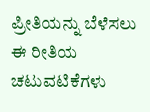ಪ್ರೀತಿಯನ್ನು ಬೆಳೆಸಲು ಈ ರೀತಿಯ ಚಟುವಟಿಕೆಗಳು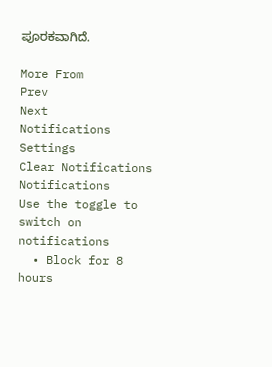ಪೂರಕವಾಗಿದೆ.

More From
Prev
Next
Notifications
Settings
Clear Notifications
Notifications
Use the toggle to switch on notifications
  • Block for 8 hours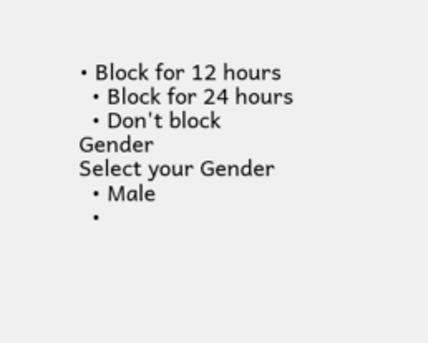• Block for 12 hours
  • Block for 24 hours
  • Don't block
Gender
Select your Gender
  • Male
  •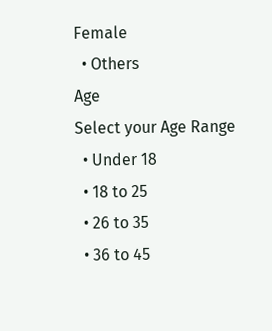Female
  • Others
Age
Select your Age Range
  • Under 18
  • 18 to 25
  • 26 to 35
  • 36 to 45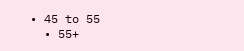• 45 to 55
  • 55+